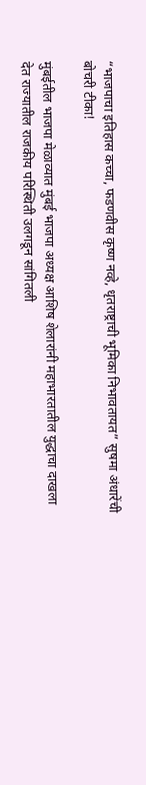“भाजपाचा इतिहास कच्चा, फडणवीस कृष्ण नव्हे, धृतराष्ट्राची भूमिका निभावतायत” सुषमा अंधारेंची बोचरी टीका!

मुंबईतील भाजपा मेळाव्यात मुंबई भाजपा अध्यक्ष आशिष शेलारांनी महाभारतातील युद्धाचा दाखला देत राज्यातील राजकीय परिस्थिती उलगडून सांगितली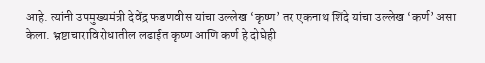आहे. त्यांनी उपमुख्यमंत्री देवेंद्र फडणवीस यांचा उल्लेख ‘कृष्ण’ तर एकनाथ शिंदे यांचा उल्लेख ‘कर्ण’ असा केला. भ्रष्टाचाराविरोधातील लढाईत कृष्ण आणि कर्ण हे दोघेही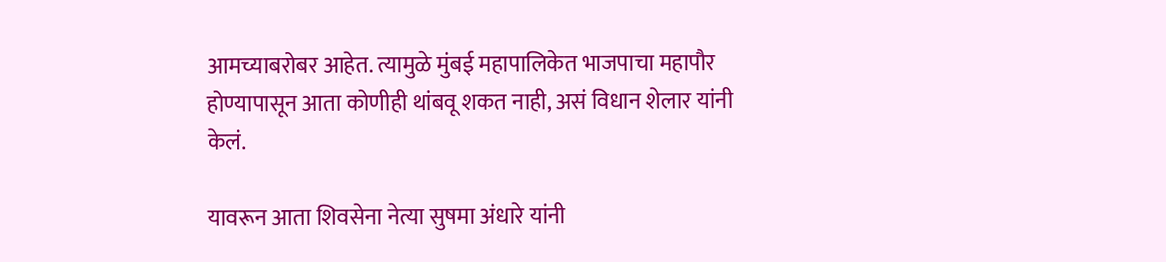आमच्याबरोबर आहेत. त्यामुळे मुंबई महापालिकेत भाजपाचा महापौर होण्यापासून आता कोणीही थांबवू शकत नाही, असं विधान शेलार यांनी केलं.

यावरून आता शिवसेना नेत्या सुषमा अंधारे यांनी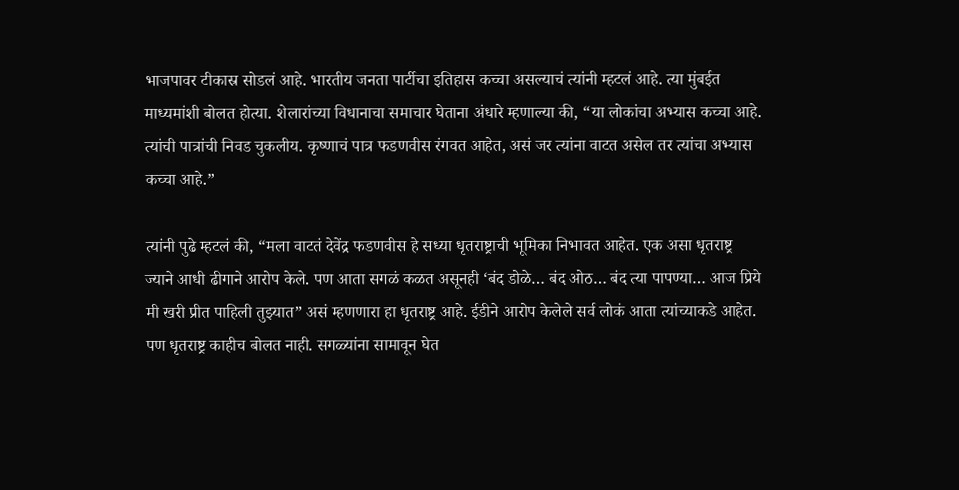भाजपावर टीकास्र सोडलं आहे. भारतीय जनता पार्टीचा इतिहास कच्चा असल्याचं त्यांनी म्हटलं आहे. त्या मुंबईत माध्यमांशी बोलत होत्या. शेलारांच्या विधानाचा समाचार घेताना अंधारे म्हणाल्या की, “या लोकांचा अभ्यास कच्चा आहे. त्यांची पात्रांची निवड चुकलीय. कृष्णाचं पात्र फडणवीस रंगवत आहेत, असं जर त्यांना वाटत असेल तर त्यांचा अभ्यास कच्चा आहे.”

त्यांनी पुढे म्हटलं की, “मला वाटतं देवेंद्र फडणवीस हे सध्या धृतराष्ट्राची भूमिका निभावत आहेत. एक असा धृतराष्ट्र ज्याने आधी ढीगाने आरोप केले. पण आता सगळं कळत असूनही ‘बंद डोळे… बंद ओठ… बंद त्या पापण्या… आज प्रिये मी खरी प्रीत पाहिली तुझ्यात” असं म्हणणारा हा धृतराष्ट्र आहे. ईडीने आरोप केलेले सर्व लोकं आता त्यांच्याकडे आहेत. पण धृतराष्ट्र काहीच बोलत नाही. सगळ्यांना सामावून घेत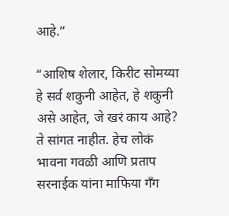आहे.”

“आशिष शेलार, किरीट सोमय्या हे सर्व शकुनी आहेत, हे शकुनी असे आहेत, जे खरं काय आहे? ते सांगत नाहीत. हेच लोकं भावना गवळी आणि प्रताप सरनाईक यांना माफिया गँग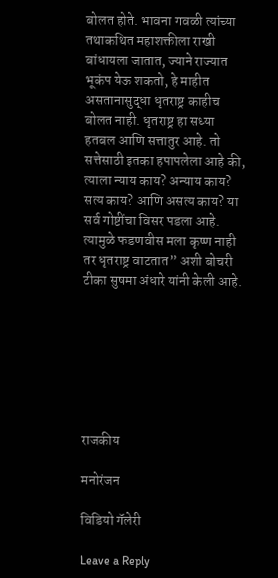बोलत होते. भावना गवळी त्यांच्या तथाकथित महाशक्तीला राखी बांधायला जातात, ज्याने राज्यात भूकंप येऊ शकतो, हे माहीत असतानासुद्धा धृतराष्ट्र काहीच बोलत नाही. धृतराष्ट्र हा सध्या हतबल आणि सत्तातुर आहे. तो सत्तेसाठी इतका हपापलेला आहे की, त्याला न्याय काय? अन्याय काय? सत्य काय? आणि असत्य काय? या सर्व गोष्टींचा विसर पडला आहे. त्यामुळे फडणवीस मला कृष्ण नाही तर धृतराष्ट्र वाटतात” अशी बोचरी टीका सुषमा अंधारे यांनी केली आहे.







राजकीय

मनोरंजन

विडियो गॅलेरी

Leave a Reply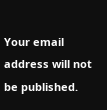Your email address will not be published.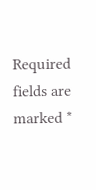Required fields are marked *